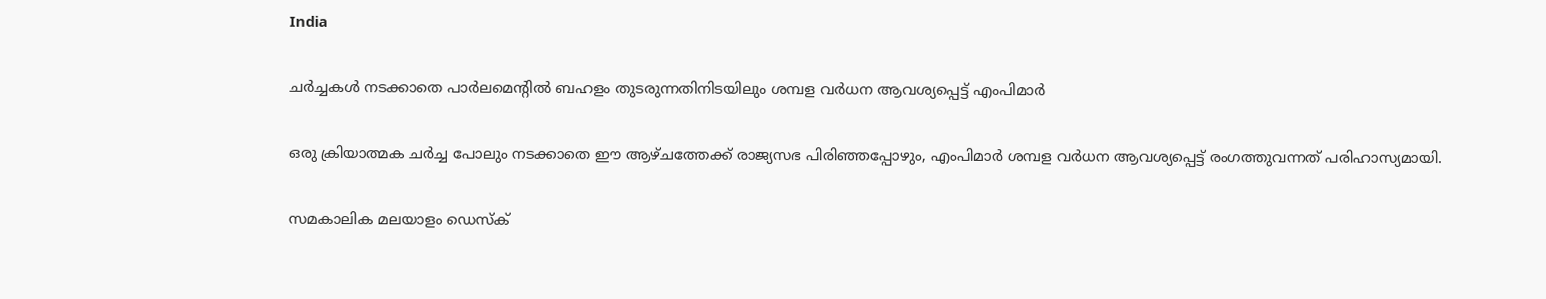India

ചര്‍ച്ചകള്‍ നടക്കാതെ പാര്‍ലമെന്റില്‍ ബഹളം തുടരുന്നതിനിടയിലും ശമ്പള വര്‍ധന ആവശ്യപ്പെട്ട് എംപിമാര്‍

ഒരു ക്രിയാത്മക ചര്‍ച്ച പോലും നടക്കാതെ ഈ ആഴ്ചത്തേക്ക് രാജ്യസഭ പിരിഞ്ഞപ്പോഴും, എംപിമാര്‍ ശമ്പള വര്‍ധന ആവശ്യപ്പെട്ട് രംഗത്തുവന്നത് പരിഹാസ്യമായി.

സമകാലിക മലയാളം ഡെസ്ക്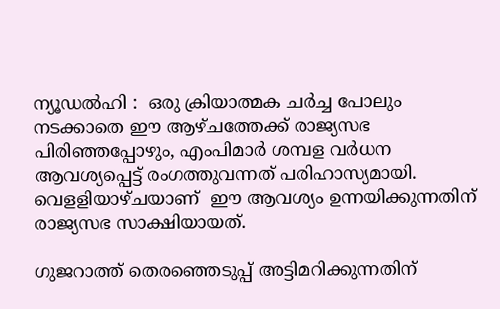ന്യൂഡല്‍ഹി :  ഒരു ക്രിയാത്മക ചര്‍ച്ച പോലും നടക്കാതെ ഈ ആഴ്ചത്തേക്ക് രാജ്യസഭ പിരിഞ്ഞപ്പോഴും, എംപിമാര്‍ ശമ്പള വര്‍ധന ആവശ്യപ്പെട്ട് രംഗത്തുവന്നത് പരിഹാസ്യമായി. വെളളിയാഴ്ചയാണ്  ഈ ആവശ്യം ഉന്നയിക്കുന്നതിന് രാജ്യസഭ സാക്ഷിയായത്.

ഗുജറാത്ത് തെരഞ്ഞെടുപ്പ് അട്ടിമറിക്കുന്നതിന്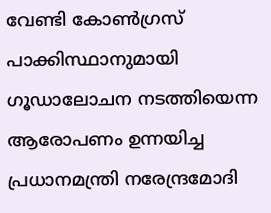വേണ്ടി കോണ്‍ഗ്രസ് പാക്കിസ്ഥാനുമായി ഗൂഡാലോചന നടത്തിയെന്ന ആരോപണം ഉന്നയിച്ച പ്രധാനമന്ത്രി നരേന്ദ്രമോദി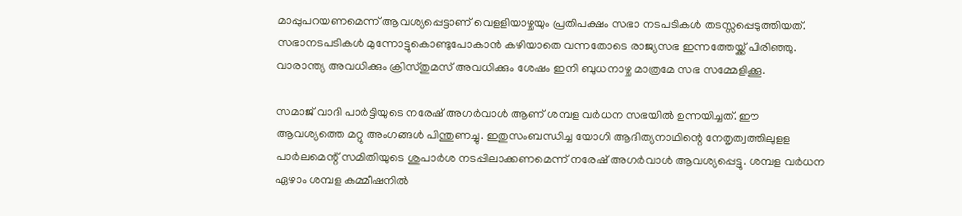മാപ്പുപറയണമെന്ന് ആവശ്യപ്പെട്ടാണ് വെളളിയാഴ്ചയും പ്രതിപക്ഷം സഭാ നടപടികള്‍ തടസ്സപ്പെടുത്തിയത്. സഭാനടപടികള്‍ മുന്നോട്ടുകൊണ്ടുപോകാന്‍ കഴിയാതെ വന്നതോടെ രാജ്യസഭ ഇന്നത്തേയ്ക്ക് പിരിഞ്ഞു. വാരാന്ത്യ അവധിക്കും ക്രിസ്തുമസ് അവധിക്കും ശേഷം ഇനി ബുധനാഴ്ച മാത്രമേ സഭ സമ്മേളിക്കൂ.

സമാജ് വാദി പാര്‍ട്ടിയുടെ നരേഷ് അഗര്‍വാള്‍ ആണ് ശമ്പള വര്‍ധന സഭയില്‍ ഉന്നയിച്ചത്. ഈ ആവശ്യത്തെ മറ്റു അംഗങ്ങള്‍ പിന്തുണച്ചു. ഇതുസംബന്ധിച്ച യോഗി ആദിത്യനാഥിന്റെ നേതൃത്വത്തിലുളള പാര്‍ലമെന്റ് സമിതിയുടെ ശുപാര്‍ശ നടപ്പിലാക്കണമെന്ന് നരേഷ് അഗര്‍വാള്‍ ആവശ്യപ്പെട്ടു. ശമ്പള വര്‍ധന ഏഴാം ശമ്പള കമ്മീഷനില്‍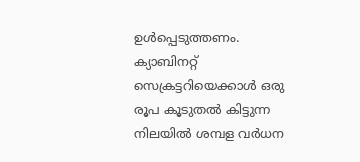ഉള്‍പ്പെടുത്തണം. ക്യാബിനറ്റ് സെക്രട്ടറിയെക്കാള്‍ ഒരു രൂപ കൂടുതല്‍ കിട്ടുന്ന നിലയില്‍ ശമ്പള വര്‍ധന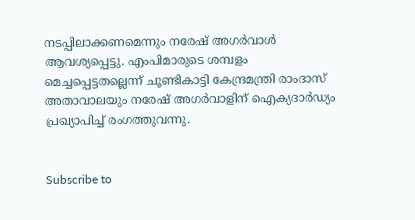നടപ്പിലാക്കണമെന്നും നരേഷ് അഗര്‍വാള്‍ ആവശ്യപ്പെട്ടു. എംപിമാരുടെ ശമ്പളം മെച്ചപ്പെട്ടതല്ലെന്ന് ചൂണ്ടികാട്ടി കേന്ദ്രമന്ത്രി രാംദാസ് അതാവാലയും നരേഷ് അഗര്‍വാളിന് ഐക്യദാര്‍ഡ്യം പ്രഖ്യാപിച്ച് രംഗത്തുവന്നു.


Subscribe to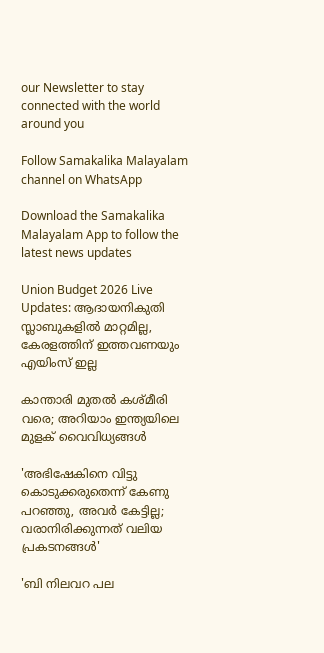our Newsletter to stay connected with the world around you

Follow Samakalika Malayalam channel on WhatsApp

Download the Samakalika Malayalam App to follow the latest news updates

Union Budget 2026 Live Updates: ആദായനികുതി സ്ലാബുകളില്‍ മാറ്റമില്ല, കേരളത്തിന് ഇത്തവണയും എയിംസ് ഇല്ല

കാന്താരി മുതൽ കശ്മീരി വരെ; അറിയാം ഇന്ത്യയിലെ മുളക് വൈവിധ്യങ്ങൾ

'അഭിഷേകിനെ വിട്ടു കൊടുക്കരുതെന്ന് കേണു പറഞ്ഞു, അവര്‍ കേട്ടില്ല; വരാനിരിക്കുന്നത് വലിയ പ്രകടനങ്ങള്‍'

'ബി നിലവറ പല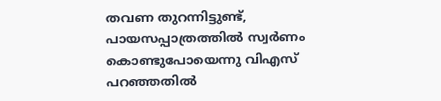തവണ തുറന്നിട്ടുണ്ട്, പായസപ്പാത്രത്തില്‍ സ്വര്‍ണം കൊണ്ടുപോയെന്നു വിഎസ് പറഞ്ഞതില്‍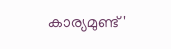കാര്യമുണ്ട്'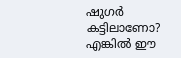ഷുഗർ കട്ടിലാണോ? എങ്കിൽ ഈ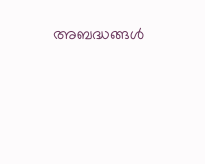അബദ്ധങ്ങൾ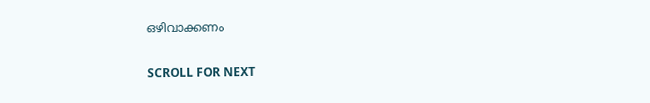ഒഴിവാക്കണം

SCROLL FOR NEXT